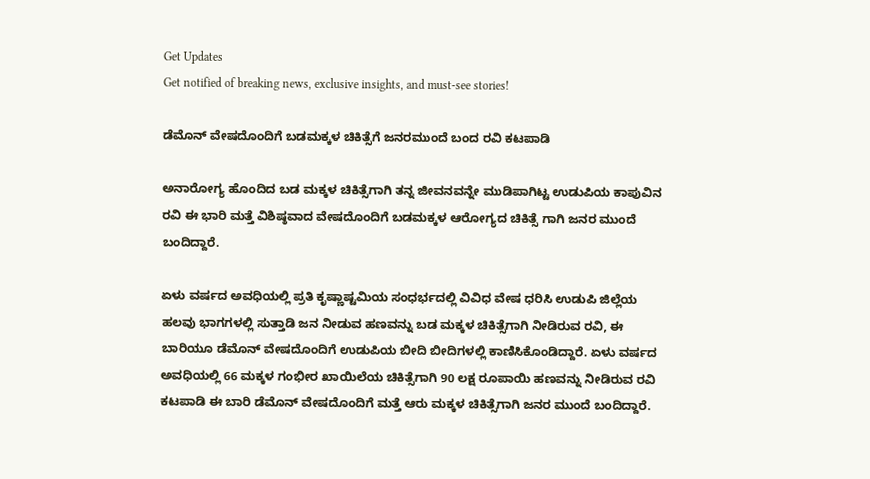Get Updates
Get notified of breaking news, exclusive insights, and must-see stories!

ಡೆಮೊನ್ ವೇಷದೊಂದಿಗೆ ಬಡಮಕ್ಕಳ ಚಿಕಿತ್ಸೆಗೆ ಜನರಮುಂದೆ ಬಂದ ರವಿ ಕಟಪಾಡಿ

ಅನಾರೋಗ್ಯ ಹೊಂದಿದ ಬಡ ಮಕ್ಕಳ ಚಿಕಿತ್ಸೆಗಾಗಿ ತನ್ನ ಜೀವನವನ್ನೇ ಮುಡಿಪಾಗಿಟ್ಟ ಉಡುಪಿಯ ಕಾಪುವಿನ ರವಿ ಈ ಭಾರಿ ಮತ್ತೆ ವಿಶಿಷ್ಠವಾದ ವೇಷದೊಂದಿಗೆ ಬಡಮಕ್ಕಳ ಆರೋಗ್ಯದ ಚಿಕಿತ್ಸೆ ಗಾಗಿ ಜನರ ಮುಂದೆ ಬಂದಿದ್ದಾರೆ.

ಏಳು ವರ್ಷದ ಅವಧಿಯಲ್ಲಿ ಪ್ರತಿ ಕೃಷ್ಣಾಷ್ಟಮಿಯ ಸಂಧರ್ಭದಲ್ಲಿ ವಿವಿಧ ವೇಷ ಧರಿಸಿ ಉಡುಪಿ ಜಿಲ್ಲೆಯ ಹಲವು ಭಾಗಗಳಲ್ಲಿ ಸುತ್ತಾಡಿ ಜನ ನೀಡುವ ಹಣವನ್ನು ಬಡ ಮಕ್ಕಳ ಚಿಕಿತ್ಸೆಗಾಗಿ ನೀಡಿರುವ ರವಿ, ಈ ಬಾರಿಯೂ ಡೆಮೊನ್ ವೇಷದೊಂದಿಗೆ ಉಡುಪಿಯ ಬೀದಿ ಬೀದಿಗಳಲ್ಲಿ ಕಾಣಿಸಿಕೊಂಡಿದ್ದಾರೆ. ಏಳು ವರ್ಷದ ಅವಧಿಯಲ್ಲಿ 66 ಮಕ್ಕಳ ಗಂಭೀರ ಖಾಯಿಲೆಯ ಚಿಕಿತ್ಸೆಗಾಗಿ 90 ಲಕ್ಷ ರೂಪಾಯಿ ಹಣವನ್ನು ನೀಡಿರುವ ರವಿ ಕಟಪಾಡಿ ಈ ಬಾರಿ ಡೆಮೊನ್ ವೇಷದೊಂದಿಗೆ ಮತ್ತೆ ಆರು ಮಕ್ಕಳ‌ ಚಿಕಿತ್ಸೆಗಾಗಿ ಜನರ ಮುಂದೆ ಬಂದಿದ್ದಾರೆ.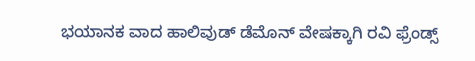ಭಯಾನಕ ವಾದ ಹಾಲಿವುಡ್ ಡೆಮೊನ್ ವೇಷಕ್ಕಾಗಿ ರವಿ ಫ್ರೆಂಡ್ಸ್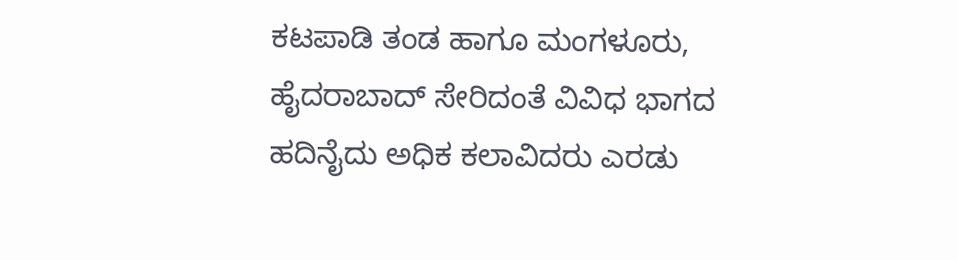ಕಟಪಾಡಿ ತಂಡ ಹಾಗೂ ಮಂಗಳೂರು, ಹೈದರಾಬಾದ್ ಸೇರಿದಂತೆ ವಿವಿಧ ಭಾಗದ ಹದಿನೈದು ಅಧಿಕ ಕಲಾವಿದರು ಎರಡು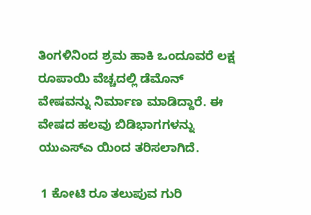ತಿಂಗಳಿನಿಂದ ಶ್ರಮ ಹಾಕಿ ಒಂದೂವರೆ ಲಕ್ಷ ರೂಪಾಯಿ ವೆಚ್ಚದಲ್ಲಿ ಡೆಮೊನ್ ವೇಷವನ್ನು ನಿರ್ಮಾಣ ಮಾಡಿದ್ದಾರೆ. ಈ ವೇಷದ ಹಲವು ಬಿಡಿಭಾಗಗಳನ್ನು ಯುಎಸ್ಎ ಯಿಂದ ತರಿಸಲಾಗಿದೆ.

 1 ಕೋಟಿ ರೂ ತಲುಪುವ ಗುರಿ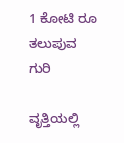1 ಕೋಟಿ ರೂ ತಲುಪುವ ಗುರಿ

ವೃತ್ತಿಯಲ್ಲಿ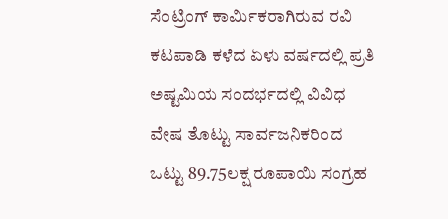ಸೆಂಟ್ರಿಂಗ್ ಕಾರ್ಮಿಕರಾಗಿರುವ ರವಿ ಕಟಪಾಡಿ ಕಳೆದ ಏಳು ವರ್ಷದಲ್ಲಿ ಪ್ರತಿ ಅಷ್ಟಮಿಯ ಸಂದರ್ಭದಲ್ಲಿ ವಿವಿಧ ವೇಷ ತೊಟ್ಟು ಸಾರ್ವಜನಿಕರಿಂದ ಒಟ್ಟು 89.75ಲಕ್ಷ ರೂಪಾಯಿ ಸಂಗ್ರಹ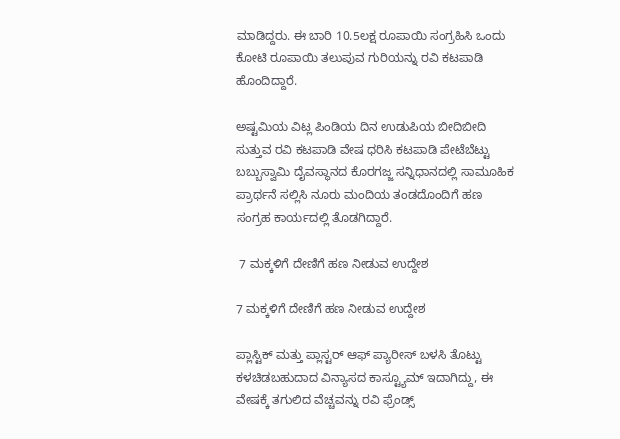ಮಾಡಿದ್ದರು. ಈ ಬಾರಿ 10.5ಲಕ್ಷ ರೂಪಾಯಿ ಸಂಗ್ರಹಿಸಿ ಒಂದು ಕೋಟಿ ರೂಪಾಯಿ ತಲುಪುವ ಗುರಿಯನ್ನು ರವಿ ಕಟಪಾಡಿ ಹೊಂದಿದ್ದಾರೆ.

ಅಷ್ಟಮಿಯ ವಿಟ್ಲ ಪಿಂಡಿಯ ದಿನ ಉಡುಪಿಯ‌ ಬೀದಿ‌ಬೀದಿ ಸುತ್ತುವ ರವಿ ಕಟಪಾಡಿ ವೇಷ ಧರಿಸಿ ಕಟಪಾಡಿ ಪೇಟೆಬೆಟ್ಟು ಬಬ್ಬುಸ್ವಾಮಿ ದೈವಸ್ಥಾನದ ಕೊರಗಜ್ಜ ಸನ್ನಿಧಾನದಲ್ಲಿ ಸಾಮೂಹಿಕ ಪ್ರಾರ್ಥನೆ ಸಲ್ಲಿಸಿ ನೂರು ಮಂದಿಯ ತಂಡದೊಂದಿಗೆ ಹಣ ಸಂಗ್ರಹ ಕಾರ್ಯದಲ್ಲಿ ತೊಡಗಿದ್ದಾರೆ.

 7 ಮಕ್ಕಳಿಗೆ ದೇಣಿಗೆ ಹಣ ನೀಡುವ ಉದ್ದೇಶ

7 ಮಕ್ಕಳಿಗೆ ದೇಣಿಗೆ ಹಣ ನೀಡುವ ಉದ್ದೇಶ

ಪ್ಲಾಸ್ಟಿಕ್ ಮತ್ತು ಪ್ಲಾಸ್ಟರ್ ಆಫ್ ಪ್ಯಾರೀಸ್ ಬಳಸಿ ತೊಟ್ಟು ಕಳಚಿಡಬಹುದಾದ ವಿನ್ಯಾಸದ ಕಾಸ್ಟ್ಯೂಮ್ ಇದಾಗಿದ್ದು, ಈ ವೇಷಕ್ಕೆ ತಗುಲಿದ ವೆಚ್ಚವನ್ನು ರವಿ ಫ್ರೆಂಡ್ಸ್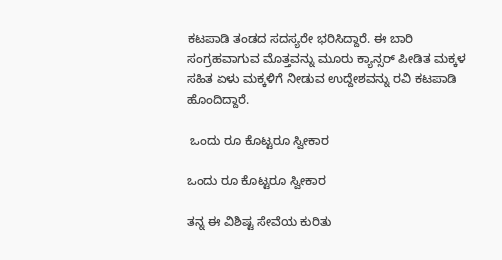ಕಟಪಾಡಿ ತಂಡದ ಸದಸ್ಯರೇ ಭರಿಸಿದ್ದಾರೆ. ಈ ಬಾರಿ ಸಂಗ್ರಹವಾಗುವ ಮೊತ್ತವನ್ನು ಮೂರು ಕ್ಯಾನ್ಸರ್ ಪೀಡಿತ ಮಕ್ಕಳ ಸಹಿತ ಏಳು ಮಕ್ಕಳಿಗೆ ನೀಡುವ ಉದ್ದೇಶವನ್ನು ರವಿ ಕಟಪಾಡಿ ಹೊಂದಿದ್ದಾರೆ.

 ಒಂದು ರೂ ಕೊಟ್ಟರೂ ಸ್ವೀಕಾರ

ಒಂದು ರೂ ಕೊಟ್ಟರೂ ಸ್ವೀಕಾರ

ತನ್ನ ಈ ವಿಶಿಷ್ಟ ಸೇವೆಯ ಕುರಿತು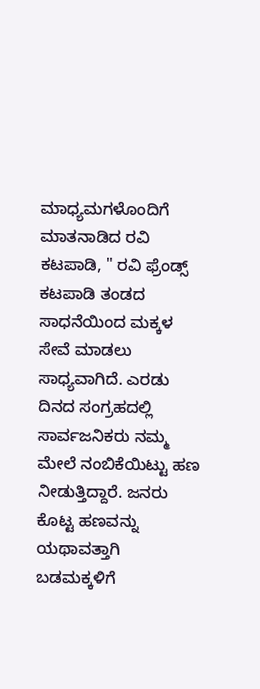ಮಾಧ್ಯಮಗಳೊಂದಿಗೆ ಮಾತನಾಡಿದ ರವಿ ಕಟಪಾಡಿ, " ರವಿ ಫ್ರೆಂಡ್ಸ್ ಕಟಪಾಡಿ ತಂಡದ ಸಾಧನೆಯಿಂದ ಮಕ್ಕಳ ಸೇವೆ ಮಾಡಲು ಸಾಧ್ಯವಾಗಿದೆ. ಎರಡು ದಿನದ ಸಂಗ್ರಹದಲ್ಲಿ ಸಾರ್ವಜನಿಕರು ನಮ್ಮ ಮೇಲೆ ನಂಬಿಕೆಯಿಟ್ಟು ಹಣ ನೀಡುತ್ತಿದ್ದಾರೆ. ಜನರು ಕೊಟ್ಟ ಹಣವನ್ನು ಯಥಾವತ್ತಾಗಿ ಬಡಮಕ್ಕಳಿಗೆ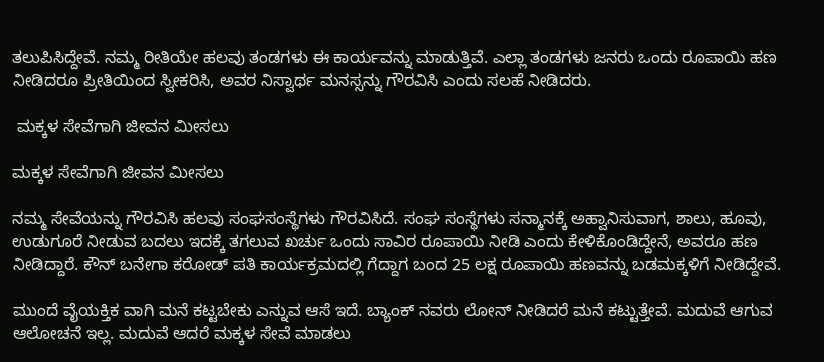ತಲುಪಿಸಿದ್ದೇವೆ. ನಮ್ಮ ರೀತಿಯೇ ಹಲವು ತಂಡಗಳು ಈ ಕಾರ್ಯವನ್ನು ಮಾಡುತ್ತಿವೆ. ಎಲ್ಲಾ ತಂಡಗಳು ಜನರು ಒಂದು ರೂಪಾಯಿ ಹಣ ನೀಡಿದರೂ ಪ್ರೀತಿಯಿಂದ ಸ್ವೀಕರಿಸಿ, ಅವರ ನಿಸ್ವಾರ್ಥ ಮನಸ್ಸನ್ನು ಗೌರವಿಸಿ ಎಂದು ಸಲಹೆ ನೀಡಿದರು.

 ಮಕ್ಕಳ ಸೇವೆಗಾಗಿ ಜೀವನ ಮೀಸಲು

ಮಕ್ಕಳ ಸೇವೆಗಾಗಿ ಜೀವನ ಮೀಸಲು

ನಮ್ಮ ಸೇವೆಯನ್ನು ಗೌರವಿಸಿ ಹಲವು ಸಂಘಸಂಸ್ಥೆಗಳು ಗೌರವಿಸಿದೆ. ಸಂಘ ಸಂಸ್ಥೆಗಳು ಸನ್ಮಾನಕ್ಕೆ ಅಹ್ವಾನಿಸುವಾಗ, ಶಾಲು, ಹೂವು, ಉಡುಗೂರೆ ನೀಡುವ ಬದಲು ಇದಕ್ಕೆ ತಗಲುವ ಖರ್ಚು ಒಂದು ಸಾವಿರ ರೂಪಾಯಿ ನೀಡಿ ಎಂದು ಕೇಳಿಕೊಂಡಿದ್ದೇನೆ, ಅವರೂ ಹಣ ನೀಡಿದ್ದಾರೆ. ಕೌನ್ ಬನೇಗಾ ಕರೋಡ್ ಪತಿ ಕಾರ್ಯಕ್ರಮದಲ್ಲಿ ಗೆದ್ದಾಗ ಬಂದ 25 ಲಕ್ಷ ರೂಪಾಯಿ ಹಣವನ್ನು ಬಡಮಕ್ಕಳಿಗೆ ನೀಡಿದ್ದೇವೆ.

ಮುಂದೆ ವೈಯಕ್ತಿಕ ವಾಗಿ ಮನೆ ಕಟ್ಟಬೇಕು ಎನ್ನುವ ಆಸೆ ಇದೆ. ಬ್ಯಾಂಕ್ ನವರು ಲೋನ್ ನೀಡಿದರೆ ಮನೆ ಕಟ್ಟುತ್ತೇವೆ‌. ಮದುವೆ ಆಗುವ ಆಲೋಚನೆ ಇಲ್ಲ. ಮದುವೆ ಆದರೆ ಮಕ್ಕಳ ಸೇವೆ ಮಾಡಲು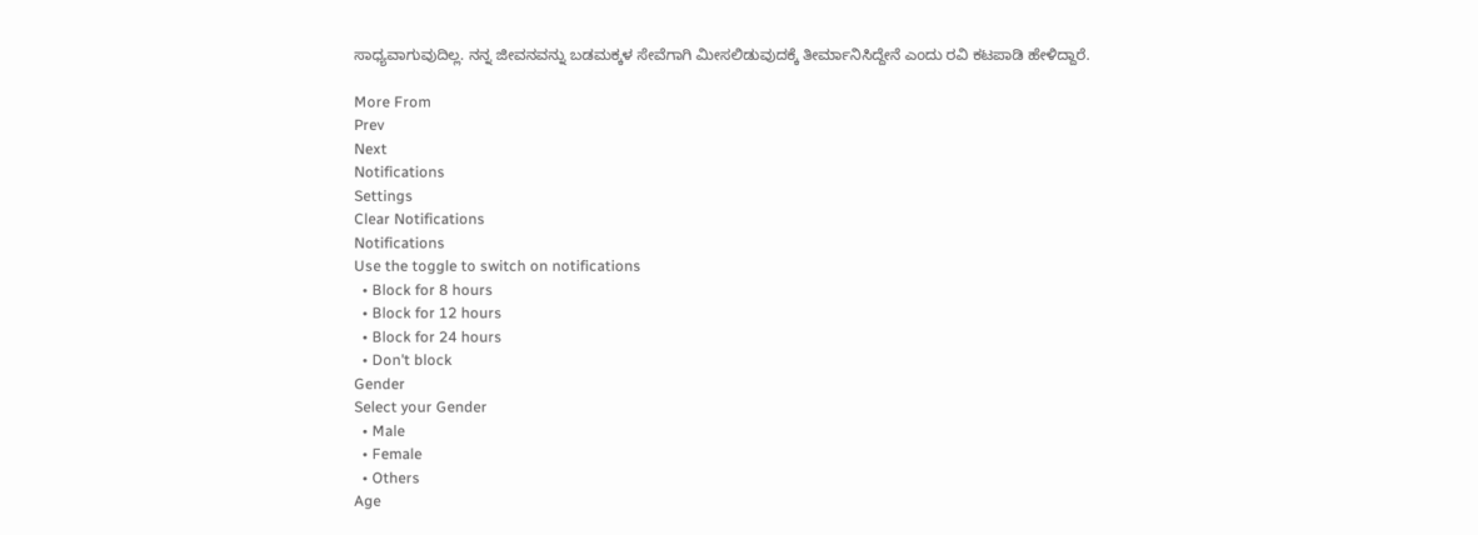ಸಾಧ್ಯವಾಗುವುದಿಲ್ಲ. ನನ್ನ ಜೀವನವನ್ನು ಬಡಮಕ್ಕಳ ಸೇವೆಗಾಗಿ ಮೀಸಲಿಡುವುದಕ್ಕೆ ತೀರ್ಮಾನಿಸಿದ್ದೇನೆ ಎಂದು ರವಿ ಕಟಪಾಡಿ ಹೇಳಿದ್ದಾರೆ.

More From
Prev
Next
Notifications
Settings
Clear Notifications
Notifications
Use the toggle to switch on notifications
  • Block for 8 hours
  • Block for 12 hours
  • Block for 24 hours
  • Don't block
Gender
Select your Gender
  • Male
  • Female
  • Others
Age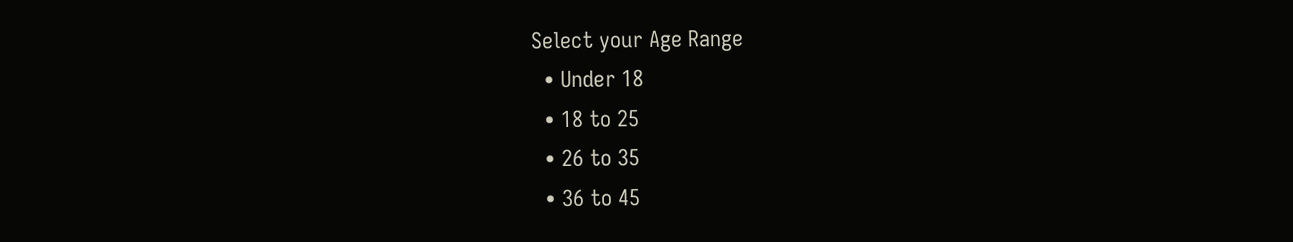Select your Age Range
  • Under 18
  • 18 to 25
  • 26 to 35
  • 36 to 45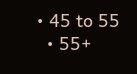• 45 to 55
  • 55+